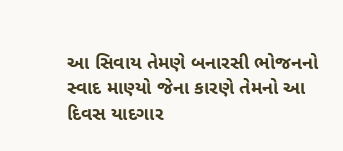આ સિવાય તેમણે બનારસી ભોજનનો સ્વાદ માણ્યો જેના કારણે તેમનો આ દિવસ યાદગાર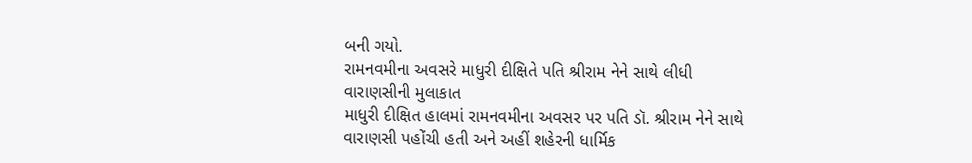બની ગયો.
રામનવમીના અવસરે માધુરી દીક્ષિતે પતિ શ્રીરામ નેને સાથે લીધી વારાણસીની મુલાકાત
માધુરી દીક્ષિત હાલમાં રામનવમીના અવસર પર પતિ ડૉ. શ્રીરામ નેને સાથે વારાણસી પહોંચી હતી અને અહીં શહેરની ધાર્મિક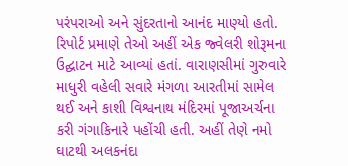પરંપરાઓ અને સુંદરતાનો આનંદ માણ્યો હતો. રિપોર્ટ પ્રમાણે તેઓ અહીં એક જ્વેલરી શોરૂમના ઉદ્ઘાટન માટે આવ્યાં હતાં. વારાણસીમાં ગુરુવારે માધુરી વહેલી સવારે મંગળા આરતીમાં સામેલ થઈ અને કાશી વિશ્વનાથ મંદિરમાં પૂજાઅર્ચના કરી ગંગાકિનારે પહોંચી હતી. અહીં તેણે નમો ઘાટથી અલકનંદા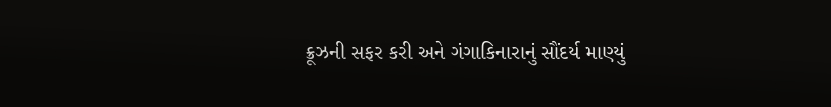ક્રૂઝની સફર કરી અને ગંગાકિનારાનું સૌંદર્ય માણ્યું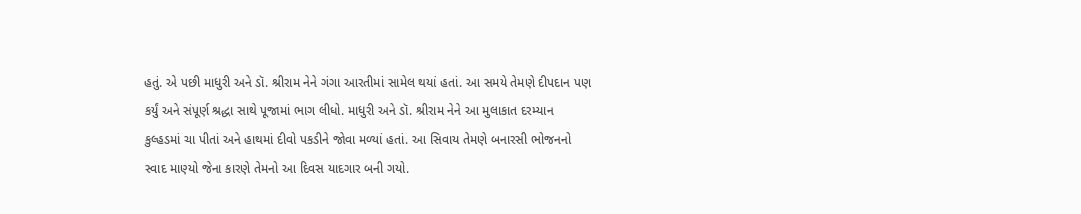હતું. એ પછી માધુરી અને ડૉ. શ્રીરામ નેને ગંગા આરતીમાં સામેલ થયાં હતાં. આ સમયે તેમણે દીપદાન પણ કર્યું અને સંપૂર્ણ શ્રદ્ધા સાથે પૂજામાં ભાગ લીધો. માધુરી અને ડૉ. શ્રીરામ નેને આ મુલાકાત દરમ્યાન કુલ્હડમાં ચા પીતાં અને હાથમાં દીવો પકડીને જોવા મળ્યાં હતાં. આ સિવાય તેમણે બનારસી ભોજનનો સ્વાદ માણ્યો જેના કારણે તેમનો આ દિવસ યાદગાર બની ગયો.